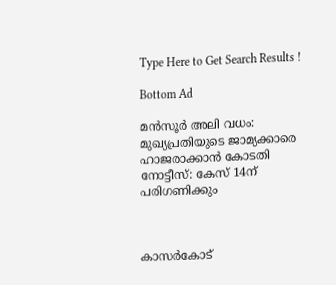Type Here to Get Search Results !

Bottom Ad

മന്‍സൂര്‍ അലി വധം: മുഖ്യപ്രതിയുടെ ജാമ്യക്കാരെ ഹാജരാക്കാന്‍ കോടതി നോട്ടീസ്: കേസ് 14ന് പരിഗണിക്കും



കാസര്‍കോട്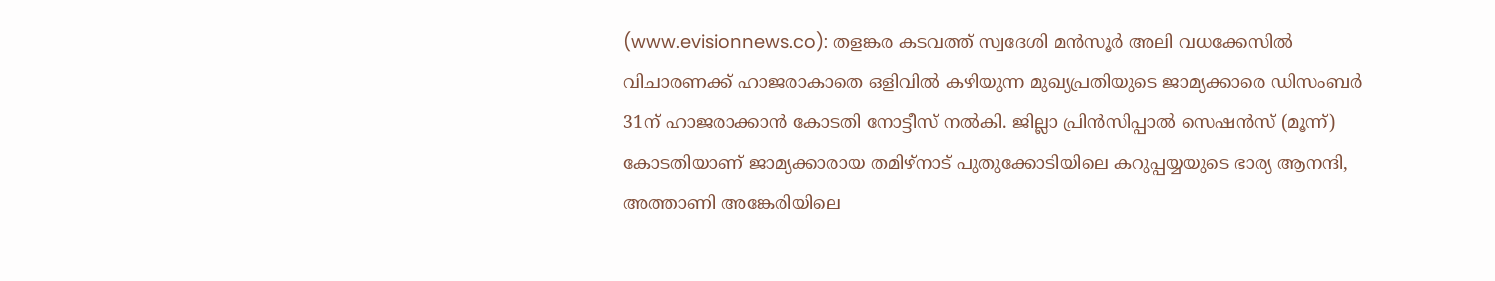(www.evisionnews.co): തളങ്കര കടവത്ത് സ്വദേശി മന്‍സൂര്‍ അലി വധക്കേസില്‍ വിചാരണക്ക് ഹാജരാകാതെ ഒളിവില്‍ കഴിയുന്ന മുഖ്യപ്രതിയുടെ ജാമ്യക്കാരെ ഡിസംബര്‍ 31ന് ഹാജരാക്കാന്‍ കോടതി നോട്ടീസ് നല്‍കി. ജില്ലാ പ്രിന്‍സിപ്പാല്‍ സെഷന്‍സ് (മൂന്ന്) കോടതിയാണ് ജാമ്യക്കാരായ തമിഴ്നാട് പുതുക്കോടിയിലെ കറുപ്പയ്യയുടെ ഭാര്യ ആനന്ദി, അത്താണി അങ്കേരിയിലെ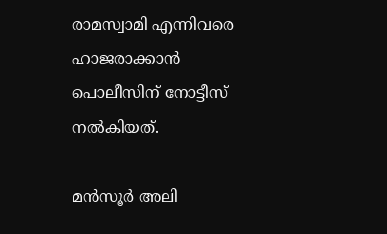രാമസ്വാമി എന്നിവരെ ഹാജരാക്കാന്‍ പൊലീസിന് നോട്ടീസ് നല്‍കിയത്.

മന്‍സൂര്‍ അലി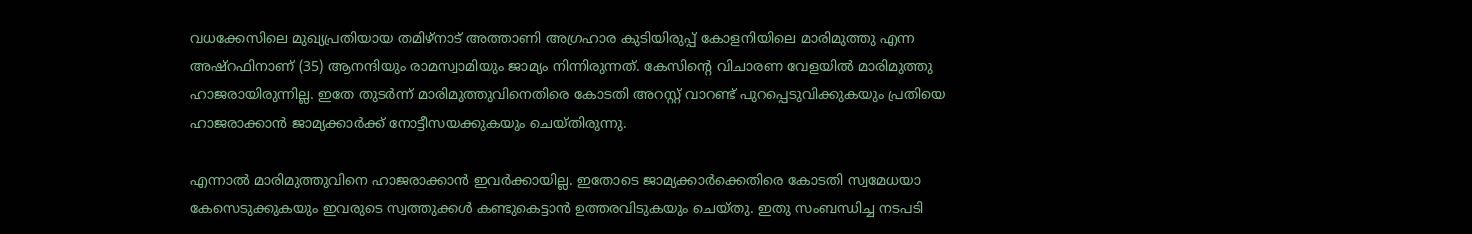വധക്കേസിലെ മുഖ്യപ്രതിയായ തമിഴ്നാട് അത്താണി അഗ്രഹാര കുടിയിരുപ്പ് കോളനിയിലെ മാരിമുത്തു എന്ന അഷ്റഫിനാണ് (35) ആനന്ദിയും രാമസ്വാമിയും ജാമ്യം നിന്നിരുന്നത്. കേസിന്റെ വിചാരണ വേളയില്‍ മാരിമുത്തു ഹാജരായിരുന്നില്ല. ഇതേ തുടര്‍ന്ന് മാരിമുത്തുവിനെതിരെ കോടതി അറസ്റ്റ് വാറണ്ട് പുറപ്പെടുവിക്കുകയും പ്രതിയെ ഹാജരാക്കാന്‍ ജാമ്യക്കാര്‍ക്ക് നോട്ടീസയക്കുകയും ചെയ്തിരുന്നു.

എന്നാല്‍ മാരിമുത്തുവിനെ ഹാജരാക്കാന്‍ ഇവര്‍ക്കായില്ല. ഇതോടെ ജാമ്യക്കാര്‍ക്കെതിരെ കോടതി സ്വമേധയാ കേസെടുക്കുകയും ഇവരുടെ സ്വത്തുക്കള്‍ കണ്ടുകെട്ടാന്‍ ഉത്തരവിടുകയും ചെയ്തു. ഇതു സംബന്ധിച്ച നടപടി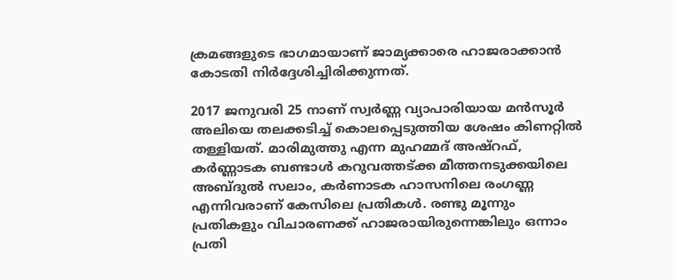ക്രമങ്ങളുടെ ഭാഗമായാണ് ജാമ്യക്കാരെ ഹാജരാക്കാന്‍ കോടതി നിര്‍ദ്ദേശിച്ചിരിക്കുന്നത്.

2017 ജനുവരി 25 നാണ് സ്വര്‍ണ്ണ വ്യാപാരിയായ മന്‍സൂര്‍ അലിയെ തലക്കടിച്ച് കൊലപ്പെടുത്തിയ ശേഷം കിണറ്റില്‍ തള്ളിയത്. മാരിമുത്തു എന്ന മുഹമ്മദ് അഷ്റഫ്, കര്‍ണ്ണാടക ബണ്ടാള്‍ കറുവത്തട്ക്ക മീത്തനടുക്കയിലെ അബ്ദുല്‍ സലാം, കര്‍ണാടക ഹാസനിലെ രംഗണ്ണ എന്നിവരാണ് കേസിലെ പ്രതികള്‍. രണ്ടു മൂന്നും പ്രതികളും വിചാരണക്ക് ഹാജരായിരുന്നെങ്കിലും ഒന്നാം പ്രതി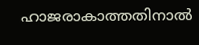ഹാജരാകാത്തതിനാല്‍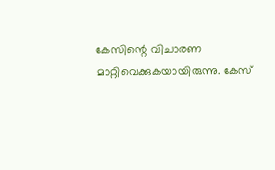കേസിന്റെ വിചാരണ മാറ്റിവെക്കുകയായിരുന്നു. കേസ്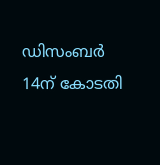ഡിസംബര്‍ 14ന് കോടതി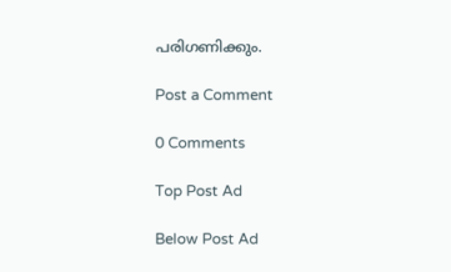പരിഗണിക്കും.

Post a Comment

0 Comments

Top Post Ad

Below Post Ad